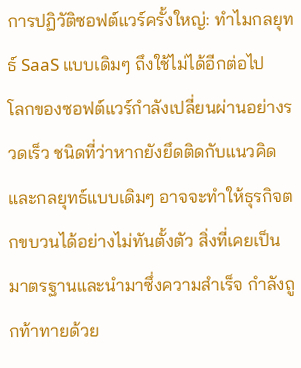การปฏิวัติซอฟต์แวร์ครั้งใหญ่: ทำไมกลยุทธ์ SaaS แบบเดิมๆ ถึงใช้ไม่ได้อีกต่อไป
โลกของซอฟต์แวร์กำลังเปลี่ยนผ่านอย่างรวดเร็ว ชนิดที่ว่าหากยังยึดติดกับแนวคิดและกลยุทธ์แบบเดิมๆ อาจจะทำให้ธุรกิจตกขบวนได้อย่างไม่ทันตั้งตัว สิ่งที่เคยเป็นมาตรฐานและนำมาซึ่งความสำเร็จ กำลังถูกท้าทายด้วย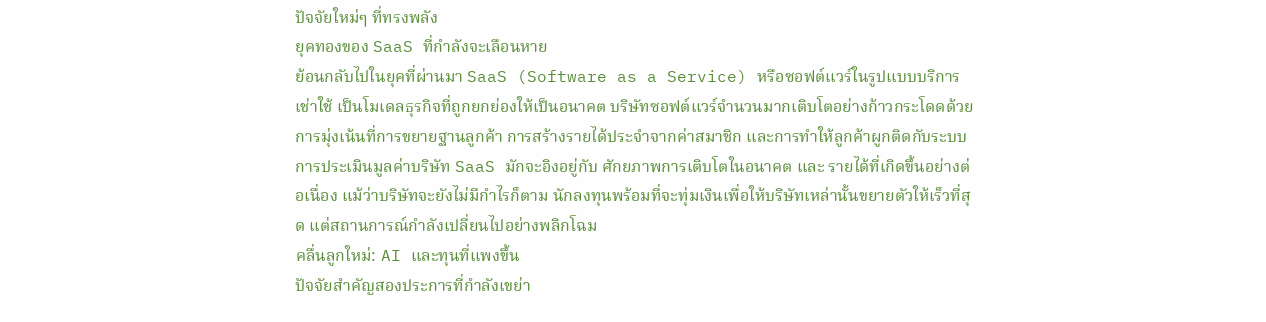ปัจจัยใหม่ๆ ที่ทรงพลัง
ยุคทองของ SaaS ที่กำลังจะเลือนหาย
ย้อนกลับไปในยุคที่ผ่านมา SaaS (Software as a Service) หรือซอฟต์แวร์ในรูปแบบบริการเช่าใช้ เป็นโมเดลธุรกิจที่ถูกยกย่องให้เป็นอนาคต บริษัทซอฟต์แวร์จำนวนมากเติบโตอย่างก้าวกระโดดด้วยการมุ่งเน้นที่การขยายฐานลูกค้า การสร้างรายได้ประจำจากค่าสมาชิก และการทำให้ลูกค้าผูกติดกับระบบ
การประเมินมูลค่าบริษัท SaaS มักจะอิงอยู่กับ ศักยภาพการเติบโตในอนาคต และ รายได้ที่เกิดขึ้นอย่างต่อเนื่อง แม้ว่าบริษัทจะยังไม่มีกำไรก็ตาม นักลงทุนพร้อมที่จะทุ่มเงินเพื่อให้บริษัทเหล่านั้นขยายตัวให้เร็วที่สุด แต่สถานการณ์กำลังเปลี่ยนไปอย่างพลิกโฉม
คลื่นลูกใหม่: AI และทุนที่แพงขึ้น
ปัจจัยสำคัญสองประการที่กำลังเขย่า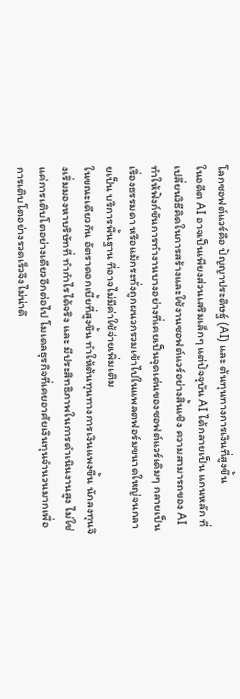โลกซอฟต์แวร์คือ ปัญญาประดิษฐ์ (AI) และ ต้นทุนทางการเงินที่สูงขึ้น
ในอดีต AI อาจเป็นเพียงส่วนเสริมเล็กๆ แต่ปัจจุบัน AI ได้กลายเป็น แกนหลัก ที่เปลี่ยนวิธีคิดในการสร้างและใช้งานซอฟต์แวร์อย่างสิ้นเชิง ความสามารถของ AI ทำให้ฟังก์ชันการทำงานบางอย่างที่เคยเป็นจุดเด่นของซอฟต์แวร์เดิมๆ กลายเป็นเรื่องธรรมดา หรือแม้กระทั่งถูกผนวกรวมเข้าไปในแพลตฟอร์มขนาดใหญ่จนกลายเป็น บริการพื้นฐาน ที่อาจไม่มีค่าใช้จ่ายเพิ่มเติม
ในขณะเดียวกัน อัตราดอกเบี้ยที่สูงขึ้น ทำให้ต้นทุนทางการเงินแพงขึ้น นักลงทุนจึงเริ่มมองหาบริษัทที่ ทำกำไรได้จริง และ มีประสิทธิภาพในการดำเนินงานสูง ไม่ใช่แค่การเติบโตอย่างเดียวอีกต่อไป โมเดลธุรกิจที่เคยอาศัยเงินทุนจำนวนมากเพื่อการเติบโตอย่างรวดเร็วจึงไม่น่าดึ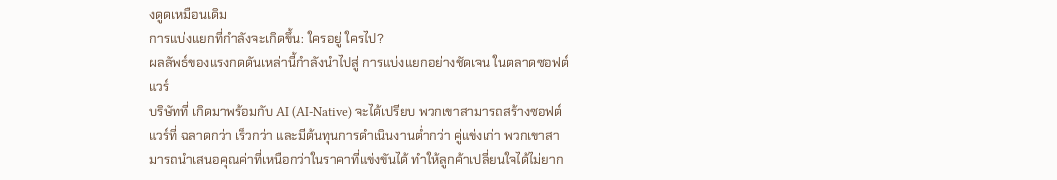งดูดเหมือนเดิม
การแบ่งแยกที่กำลังจะเกิดขึ้น: ใครอยู่ ใครไป?
ผลลัพธ์ของแรงกดดันเหล่านี้กำลังนำไปสู่ การแบ่งแยกอย่างชัดเจน ในตลาดซอฟต์แวร์
บริษัทที่ เกิดมาพร้อมกับ AI (AI-Native) จะได้เปรียบ พวกเขาสามารถสร้างซอฟต์แวร์ที่ ฉลาดกว่า เร็วกว่า และมีต้นทุนการดำเนินงานต่ำกว่า คู่แข่งเก่า พวกเขาสามารถนำเสนอคุณค่าที่เหนือกว่าในราคาที่แข่งขันได้ ทำให้ลูกค้าเปลี่ยนใจได้ไม่ยาก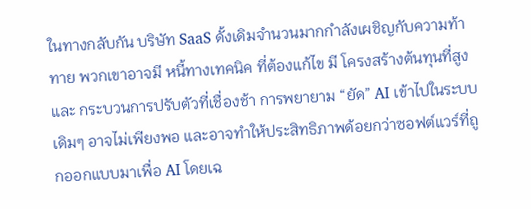ในทางกลับกัน บริษัท SaaS ดั้งเดิมจำนวนมากกำลังเผชิญกับความท้าทาย พวกเขาอาจมี หนี้ทางเทคนิค ที่ต้องแก้ไข มี โครงสร้างต้นทุนที่สูง และ กระบวนการปรับตัวที่เชื่องช้า การพยายาม “ยัด” AI เข้าไปในระบบเดิมๆ อาจไม่เพียงพอ และอาจทำให้ประสิทธิภาพด้อยกว่าซอฟต์แวร์ที่ถูกออกแบบมาเพื่อ AI โดยเฉ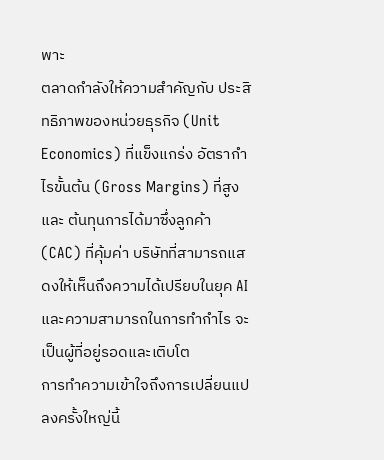พาะ
ตลาดกำลังให้ความสำคัญกับ ประสิทธิภาพของหน่วยธุรกิจ (Unit Economics) ที่แข็งแกร่ง อัตรากำไรขั้นต้น (Gross Margins) ที่สูง และ ต้นทุนการได้มาซึ่งลูกค้า (CAC) ที่คุ้มค่า บริษัทที่สามารถแสดงให้เห็นถึงความได้เปรียบในยุค AI และความสามารถในการทำกำไร จะเป็นผู้ที่อยู่รอดและเติบโต
การทำความเข้าใจถึงการเปลี่ยนแปลงครั้งใหญ่นี้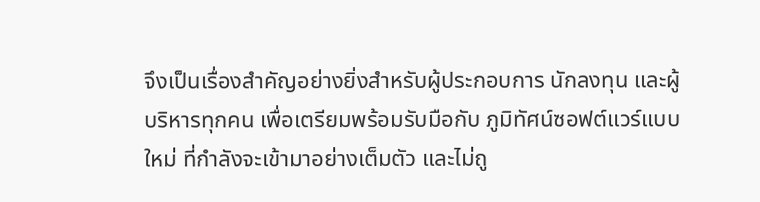จึงเป็นเรื่องสำคัญอย่างยิ่งสำหรับผู้ประกอบการ นักลงทุน และผู้บริหารทุกคน เพื่อเตรียมพร้อมรับมือกับ ภูมิทัศน์ซอฟต์แวร์แบบใหม่ ที่กำลังจะเข้ามาอย่างเต็มตัว และไม่ถู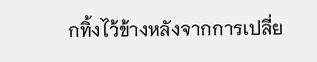กทิ้งไว้ข้างหลังจากการเปลี่ย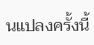นแปลงครั้งนี้